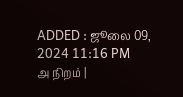ADDED : ஜூலை 09, 2024 11:16 PM
அ நிறம் |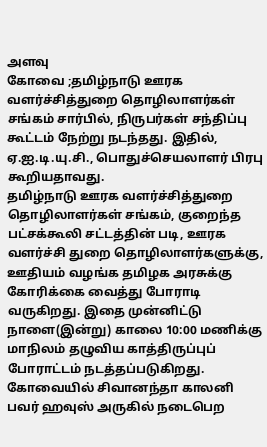அளவு
கோவை ;தமிழ்நாடு ஊரக வளர்ச்சித்துறை தொழிலாளர்கள் சங்கம் சார்பில், நிருபர்கள் சந்திப்பு கூட்டம் நேற்று நடந்தது. இதில், ஏ.ஐ.டி.யு.சி., பொதுச்செயலாளர் பிரபு கூறியதாவது.
தமிழ்நாடு ஊரக வளர்ச்சித்துறை தொழிலாளர்கள் சங்கம், குறைந்த பட்சக்கூலி சட்டத்தின் படி, ஊரக வளர்ச்சி துறை தொழிலாளர்களுக்கு, ஊதியம் வழங்க தமிழக அரசுக்கு கோரிக்கை வைத்து போராடி வருகிறது. இதை முன்னிட்டு நாளை(இன்று) காலை 10:00 மணிக்கு மாநிலம் தழுவிய காத்திருப்புப் போராட்டம் நடத்தப்படுகிறது. கோவையில் சிவானந்தா காலனி பவர் ஹவுஸ் அருகில் நடைபெற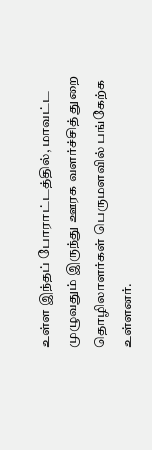உள்ள இந்தப் போராட்டத்தில், மாவட்ட முழுவதும் இருந்து ஊரக வளர்ச்சித் துறை தொழிலாளர்கள் பெருமளவில் பங்கேற்க உள்ளனர்.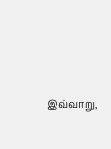இவ்வாறு,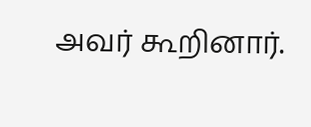அவர் கூறினார்.